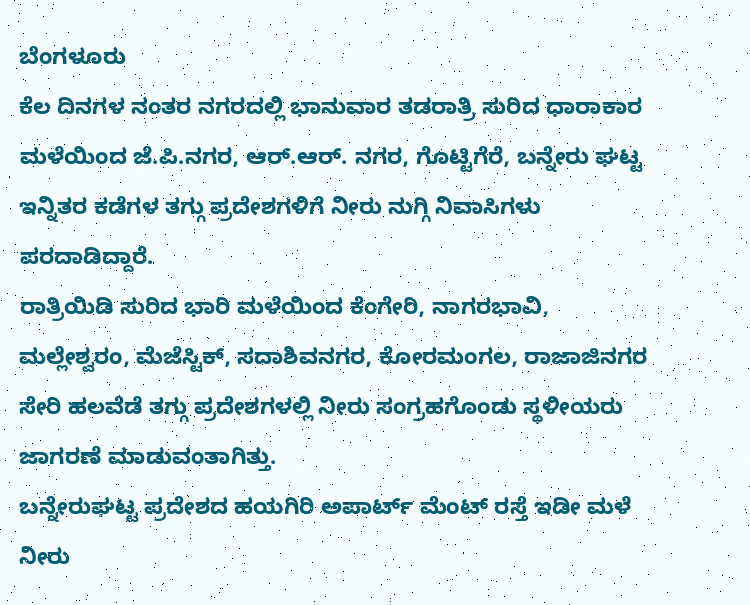ಬೆಂಗಳೂರು
ಕೆಲ ದಿನಗಳ ನಂತರ ನಗರದಲ್ಲಿ ಭಾನುವಾರ ತಡರಾತ್ರಿ ಸುರಿದ ಧಾರಾಕಾರ ಮಳೆಯಿಂದ ಜೆ.ಪಿ.ನಗರ, ಆರ್.ಆರ್. ನಗರ, ಗೊಟ್ಟಿಗೆರೆ, ಬನ್ನೇರು ಘಟ್ಟ ಇನ್ನಿತರ ಕಡೆಗಳ ತಗ್ಗು ಪ್ರದೇಶಗಳಿಗೆ ನೀರು ನುಗ್ಗಿ ನಿವಾಸಿಗಳು ಪರದಾಡಿದ್ದಾರೆ.
ರಾತ್ರಿಯಿಡಿ ಸುರಿದ ಭಾರಿ ಮಳೆಯಿಂದ ಕೆಂಗೇರಿ, ನಾಗರಭಾವಿ, ಮಲ್ಲೇಶ್ವರಂ, ಮೆಜೆಸ್ಟಿಕ್, ಸದಾಶಿವನಗರ, ಕೋರಮಂಗಲ, ರಾಜಾಜಿನಗರ ಸೇರಿ ಹಲವೆಡೆ ತಗ್ಗು ಪ್ರದೇಶಗಳಲ್ಲಿ ನೀರು ಸಂಗ್ರಹಗೊಂಡು ಸ್ಥಳೀಯರು ಜಾಗರಣೆ ಮಾಡುವಂತಾಗಿತ್ತು.
ಬನ್ನೇರುಘಟ್ಟ ಪ್ರದೇಶದ ಹಯಗಿರಿ ಅಪಾರ್ಟ್ ಮೆಂಟ್ ರಸ್ತೆ ಇಡೀ ಮಳೆ ನೀರು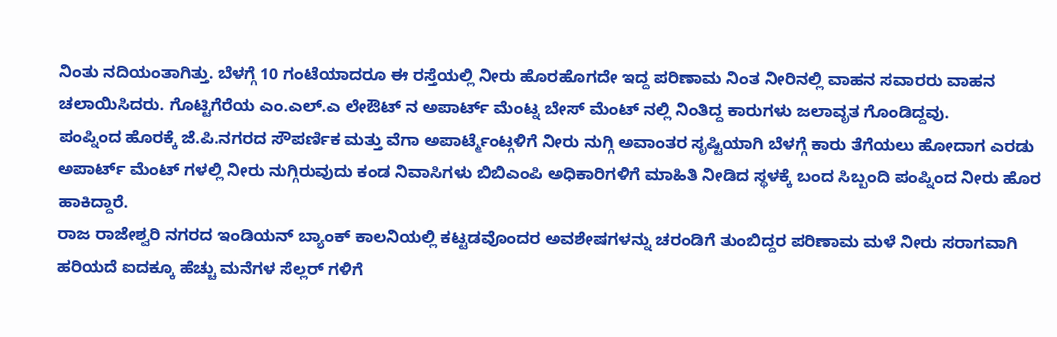ನಿಂತು ನದಿಯಂತಾಗಿತ್ತು. ಬೆಳಗ್ಗೆ 10 ಗಂಟೆಯಾದರೂ ಈ ರಸ್ತೆಯಲ್ಲಿ ನೀರು ಹೊರಹೊಗದೇ ಇದ್ದ ಪರಿಣಾಮ ನಿಂತ ನೀರಿನಲ್ಲಿ ವಾಹನ ಸವಾರರು ವಾಹನ ಚಲಾಯಿಸಿದರು. ಗೊಟ್ಟಿಗೆರೆಯ ಎಂ.ಎಲ್.ಎ ಲೇಔಟ್ ನ ಅಪಾರ್ಟ್ ಮೆಂಟ್ನ ಬೇಸ್ ಮೆಂಟ್ ನಲ್ಲಿ ನಿಂತಿದ್ದ ಕಾರುಗಳು ಜಲಾವೃತ ಗೊಂಡಿದ್ದವು.
ಪಂಪ್ನಿಂದ ಹೊರಕ್ಕೆ ಜೆ.ಪಿ.ನಗರದ ಸೌಪರ್ಣಿಕ ಮತ್ತು ವೆಗಾ ಅಪಾರ್ಟ್ಮೆಂಟ್ಗಳಿಗೆ ನೀರು ನುಗ್ಗಿ ಅವಾಂತರ ಸೃಷ್ಟಿಯಾಗಿ ಬೆಳಗ್ಗೆ ಕಾರು ತೆಗೆಯಲು ಹೋದಾಗ ಎರಡು ಅಪಾರ್ಟ್ ಮೆಂಟ್ ಗಳಲ್ಲಿ ನೀರು ನುಗ್ಗಿರುವುದು ಕಂಡ ನಿವಾಸಿಗಳು ಬಿಬಿಎಂಪಿ ಅಧಿಕಾರಿಗಳಿಗೆ ಮಾಹಿತಿ ನೀಡಿದ ಸ್ಥಳಕ್ಕೆ ಬಂದ ಸಿಬ್ಬಂದಿ ಪಂಪ್ನಿಂದ ನೀರು ಹೊರ ಹಾಕಿದ್ದಾರೆ.
ರಾಜ ರಾಜೇಶ್ವರಿ ನಗರದ ಇಂಡಿಯನ್ ಬ್ಯಾಂಕ್ ಕಾಲನಿಯಲ್ಲಿ ಕಟ್ಟಡವೊಂದರ ಅವಶೇಷಗಳನ್ನು ಚರಂಡಿಗೆ ತುಂಬಿದ್ದರ ಪರಿಣಾಮ ಮಳೆ ನೀರು ಸರಾಗವಾಗಿ ಹರಿಯದೆ ಐದಕ್ಕೂ ಹೆಚ್ಚು ಮನೆಗಳ ಸೆಲ್ಲರ್ ಗಳಿಗೆ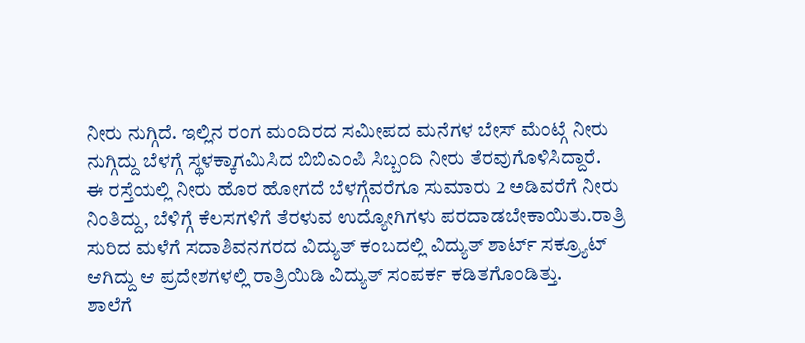ನೀರು ನುಗ್ಗಿದೆ. ಇಲ್ಲಿನ ರಂಗ ಮಂದಿರದ ಸಮೀಪದ ಮನೆಗಳ ಬೇಸ್ ಮೆಂಟ್ಗೆ ನೀರು ನುಗ್ಗಿದ್ದು ಬೆಳಗ್ಗೆ ಸ್ಥಳಕ್ಕಾಗಮಿಸಿದ ಬಿಬಿಎಂಪಿ ಸಿಬ್ಬಂದಿ ನೀರು ತೆರವುಗೊಳಿಸಿದ್ದಾರೆ.
ಈ ರಸ್ತೆಯಲ್ಲಿ ನೀರು ಹೊರ ಹೋಗದೆ ಬೆಳಗ್ಗೆವರೆಗೂ ಸುಮಾರು 2 ಅಡಿವರೆಗೆ ನೀರು ನಿಂತಿದ್ದು, ಬೆಳಿಗ್ಗೆ ಕೆಲಸಗಳಿಗೆ ತೆರಳುವ ಉದ್ಯೋಗಿಗಳು ಪರದಾಡಬೇಕಾಯಿತು.ರಾತ್ರಿ ಸುರಿದ ಮಳೆಗೆ ಸದಾಶಿವನಗರದ ವಿದ್ಯುತ್ ಕಂಬದಲ್ಲಿ ವಿದ್ಯುತ್ ಶಾರ್ಟ್ ಸಕ್ರ್ಯೂಟ್ ಆಗಿದ್ದು ಆ ಪ್ರದೇಶಗಳಲ್ಲಿ ರಾತ್ರಿಯಿಡಿ ವಿದ್ಯುತ್ ಸಂಪರ್ಕ ಕಡಿತಗೊಂಡಿತ್ತು.
ಶಾಲೆಗೆ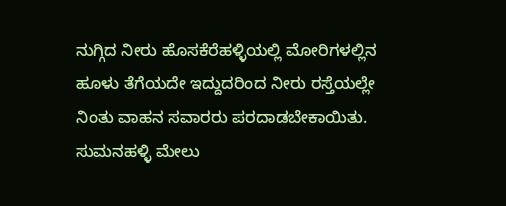ನುಗ್ಗಿದ ನೀರು ಹೊಸಕೆರೆಹಳ್ಳಿಯಲ್ಲಿ ಮೋರಿಗಳಲ್ಲಿನ ಹೂಳು ತೆಗೆಯದೇ ಇದ್ದುದರಿಂದ ನೀರು ರಸ್ತೆಯಲ್ಲೇ ನಿಂತು ವಾಹನ ಸವಾರರು ಪರದಾಡಬೇಕಾಯಿತು. ಸುಮನಹಳ್ಳಿ ಮೇಲು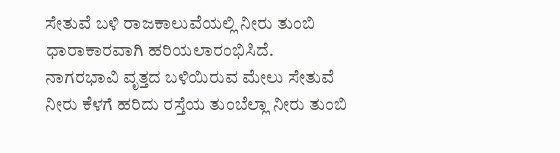ಸೇತುವೆ ಬಳಿ ರಾಜಕಾಲುವೆಯಲ್ಲಿ ನೀರು ತುಂಬಿ ಧಾರಾಕಾರವಾಗಿ ಹರಿಯಲಾರಂಭಿಸಿದೆ.
ನಾಗರಭಾವಿ ವೃತ್ತದ ಬಳಿಯಿರುವ ಮೇಲು ಸೇತುವೆ ನೀರು ಕೆಳಗೆ ಹರಿದು ರಸ್ತೆಯ ತುಂಬೆಲ್ಲಾ ನೀರು ತುಂಬಿ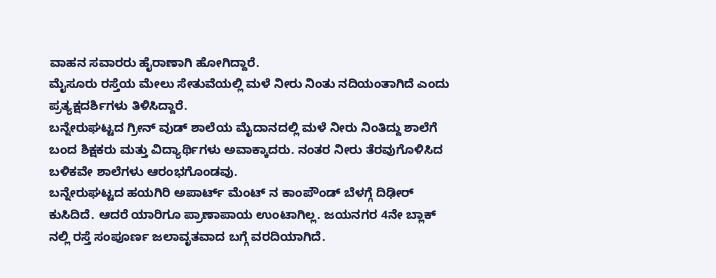ವಾಹನ ಸವಾರರು ಹೈರಾಣಾಗಿ ಹೋಗಿದ್ದಾರೆ.
ಮೈಸೂರು ರಸ್ತೆಯ ಮೇಲು ಸೇತುವೆಯಲ್ಲಿ ಮಳೆ ನೀರು ನಿಂತು ನದಿಯಂತಾಗಿದೆ ಎಂದು ಪ್ರತ್ಯಕ್ಷದರ್ಶಿಗಳು ತಿಳಿಸಿದ್ದಾರೆ.
ಬನ್ನೇರುಘಟ್ಟದ ಗ್ರೀನ್ ವುಡ್ ಶಾಲೆಯ ಮೈದಾನದಲ್ಲಿ ಮಳೆ ನೀರು ನಿಂತಿದ್ದು ಶಾಲೆಗೆ ಬಂದ ಶಿಕ್ಷಕರು ಮತ್ತು ವಿದ್ಯಾರ್ಥಿಗಳು ಅವಾಕ್ಕಾದರು. ನಂತರ ನೀರು ತೆರವುಗೊಳಿಸಿದ ಬಳಿಕವೇ ಶಾಲೆಗಳು ಆರಂಭಗೊಂಡವು.
ಬನ್ನೇರುಘಟ್ಟದ ಹಯಗಿರಿ ಅಪಾರ್ಟ್ ಮೆಂಟ್ ನ ಕಾಂಪೌಂಡ್ ಬೆಳಗ್ಗೆ ದಿಢೀರ್ ಕುಸಿದಿದೆ. ಆದರೆ ಯಾರಿಗೂ ಪ್ರಾಣಾಪಾಯ ಉಂಟಾಗಿಲ್ಲ. ಜಯನಗರ 4ನೇ ಬ್ಲಾಕ್ ನಲ್ಲಿ ರಸ್ತೆ ಸಂಪೂರ್ಣ ಜಲಾವೃತವಾದ ಬಗ್ಗೆ ವರದಿಯಾಗಿದೆ.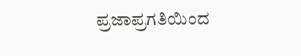ಪ್ರಜಾಪ್ರಗತಿಯಿಂದ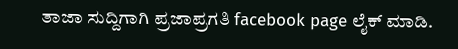ತಾಜಾ ಸುದ್ದಿಗಾಗಿ ಪ್ರಜಾಪ್ರಗತಿ facebook page ಲೈಕ್ ಮಾಡಿ.